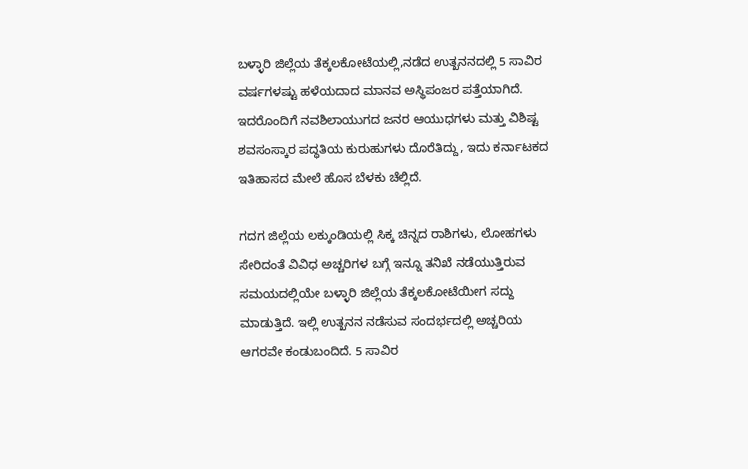ಬಳ್ಳಾರಿ ಜಿಲ್ಲೆಯ ತೆಕ್ಕಲಕೋಟೆಯಲ್ಲಿ,ನಡೆದ ಉತ್ಖನನದಲ್ಲಿ 5 ಸಾವಿರ ವರ್ಷಗಳಷ್ಟು ಹಳೆಯದಾದ ಮಾನವ ಅಸ್ಥಿಪಂಜರ ಪತ್ತೆಯಾಗಿದೆ. ಇದರೊಂದಿಗೆ ನವಶಿಲಾಯುಗದ ಜನರ ಆಯುಧಗಳು ಮತ್ತು ವಿಶಿಷ್ಟ ಶವಸಂಸ್ಕಾರ ಪದ್ಧತಿಯ ಕುರುಹುಗಳು ದೊರೆತಿದ್ದು, ಇದು ಕರ್ನಾಟಕದ ಇತಿಹಾಸದ ಮೇಲೆ ಹೊಸ ಬೆಳಕು ಚೆಲ್ಲಿದೆ.

ಗದಗ ಜಿಲ್ಲೆಯ ಲಕ್ಕುಂಡಿಯಲ್ಲಿ ಸಿಕ್ಕ ಚಿನ್ನದ ರಾಶಿಗಳು, ಲೋಹಗಳು ಸೇರಿದಂತೆ ವಿವಿಧ ಅಚ್ಚರಿಗಳ ಬಗ್ಗೆ ಇನ್ನೂ ತನಿಖೆ ನಡೆಯುತ್ತಿರುವ ಸಮಯದಲ್ಲಿಯೇ ಬಳ್ಳಾರಿ ಜಿಲ್ಲೆಯ ತೆಕ್ಕಲಕೋಟೆಯೀಗ ಸದ್ದು ಮಾಡುತ್ತಿದೆ. ಇಲ್ಲಿ ಉತ್ಖನನ ನಡೆಸುವ ಸಂದರ್ಭದಲ್ಲಿ ಅಚ್ಚರಿಯ ಆಗರವೇ ಕಂಡುಬಂದಿದೆ. 5 ಸಾವಿರ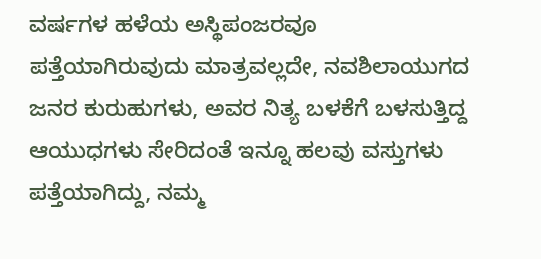ವರ್ಷಗಳ ಹಳೆಯ ಅಸ್ಥಿಪಂಜರವೂ ಪತ್ತೆಯಾಗಿರುವುದು ಮಾತ್ರವಲ್ಲದೇ, ನವಶಿಲಾಯುಗದ ಜನರ ಕುರುಹುಗಳು, ಅವರ ನಿತ್ಯ ಬಳಕೆಗೆ ಬಳಸುತ್ತಿದ್ದ ಆಯುಧಗಳು ಸೇರಿದಂತೆ ಇನ್ನೂ ಹಲವು ವಸ್ತುಗಳು ಪತ್ತೆಯಾಗಿದ್ದು, ನಮ್ಮ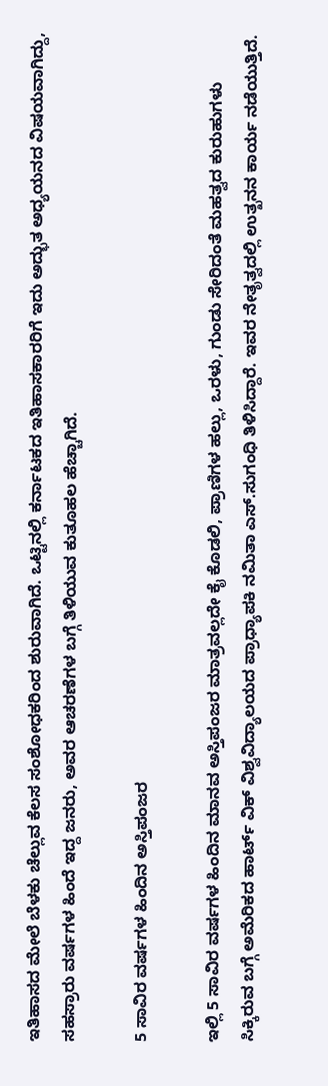ಇತಿಹಾಸದ ಮೇಲೆ ಬೆಳಕು ಚೆಲ್ಲುವ ಕೆಲಸ ಸಂಶೋಧಕರಿಂದ ಶುರುವಾಗಿದೆ. ಒಟ್ಟಿನಲ್ಲಿ ಕರ್ನಾಟಕದ ಇತಿಹಾಸಕಾರರಿಗೆ ಇದು ಅದ್ಭುತ ಅಧ್ಯಯನದ ವಿಷಯವಾಗಿದ್ದು, ಸಹಸ್ರಾರು ವರ್ಷಗಳ ಹಿಂದೆ ಇದ್ದ ಜನರು, ಅವರ ಆಚರಣೆಗಳ ಬಗ್ಗೆ ತಿಳಿಯುವ ಕುತೂಹಲ ಹೆಚ್ಚಾಗಿದೆ.

5 ಸಾವಿರ ವರ್ಷಗಳ ಹಿಂದಿನ ಅಸ್ತಿಪಂಜರ

ಇಲ್ಲಿ 5 ಸಾವಿರ ವರ್ಷಗಳ ಹಿಂದಿನ ಮಾನವ ಅಸ್ತಿಪಂಜರ ಮಾತ್ರವಲ್ಲದೇ ಕೈ ಕೊಡಲಿ, ಪ್ರಾಣಿಗಳ ಹಲ್ಲು, ಒರಳು, ಗುಂಡು ಸೇರಿದಂತೆ ಮಹತ್ವದ ಕುರುಹುಗಳು ಸಿಕ್ಕಿರುವ ಬಗ್ಗೆ ಅಮೆರಿಕದ ಹಾರ್ಟ್‌ ವಿಕ್‌ ವಿಶ್ವವಿದ್ಯಾಲಯದ ಪ್ರಾಧ್ಯಾಪಕಿ ನಮಿತಾ ಎಸ್‌.ಸುಗಂಧಿ ತಿಳಿಸಿದ್ದಾರೆ. ಇವರ ನೇತೃತ್ವದಲ್ಲಿ ಉತ್ಖನನ ಕಾರ್ಯ ನಡೆಯುತ್ತಿದೆ.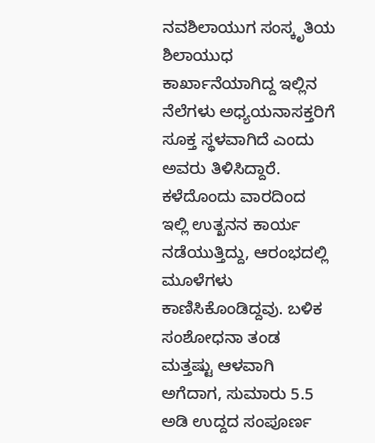ನವಶಿಲಾಯುಗ ಸಂಸ್ಕೃತಿಯ ಶಿಲಾಯುಧ ಕಾರ್ಖಾನೆಯಾಗಿದ್ದ ಇಲ್ಲಿನ ನೆಲೆಗಳು ಅಧ್ಯಯನಾಸಕ್ತರಿಗೆ ಸೂಕ್ತ ಸ್ಥಳವಾಗಿದೆ ಎಂದು ಅವರು ತಿಳಿಸಿದ್ದಾರೆ. ಕಳೆದೊಂದು ವಾರದಿಂದ ಇಲ್ಲಿ ಉತ್ಖನನ ಕಾರ್ಯ ನಡೆಯುತ್ತಿದ್ದು, ಆರಂಭದಲ್ಲಿ ಮೂಳೆಗಳು ಕಾಣಿಸಿಕೊಂಡಿದ್ದವು. ಬಳಿಕ ಸಂಶೋಧನಾ ತಂಡ ಮತ್ತಷ್ಟು ಆಳವಾಗಿ ಅಗೆದಾಗ, ಸುಮಾರು 5.5 ಅಡಿ ಉದ್ದದ ಸಂಪೂರ್ಣ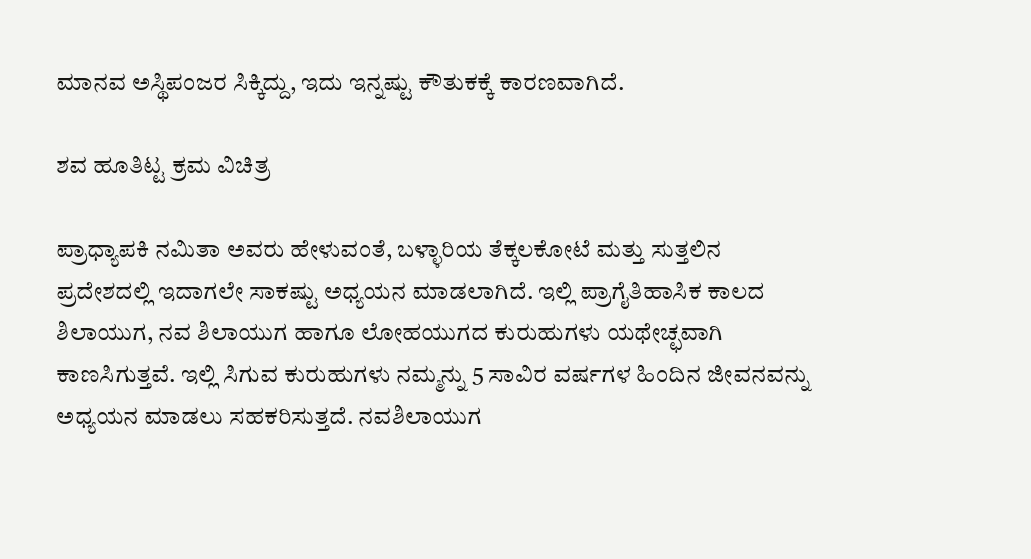ಮಾನವ ಅಸ್ಥಿಪಂಜರ ಸಿಕ್ಕಿದ್ದು, ಇದು ಇನ್ನಷ್ಟು ಕೌತುಕಕ್ಕೆ ಕಾರಣವಾಗಿದೆ.

ಶವ ಹೂತಿಟ್ಟ ಕ್ರಮ ವಿಚಿತ್ರ

ಪ್ರಾಧ್ಯಾಪಕಿ ನಮಿತಾ ಅವರು ಹೇಳುವಂತೆ, ಬಳ್ಳಾರಿಯ ತೆಕ್ಕಲಕೋಟೆ ಮತ್ತು ಸುತ್ತಲಿನ ಪ್ರದೇಶದಲ್ಲಿ ಇದಾಗಲೇ ಸಾಕಷ್ಟು ಅಧ್ಯಯನ ಮಾಡಲಾಗಿದೆ. ಇಲ್ಲಿ ಪ್ರಾಗೈತಿಹಾಸಿಕ ಕಾಲದ ಶಿಲಾಯುಗ, ನವ ಶಿಲಾಯುಗ ಹಾಗೂ ಲೋಹಯುಗದ ಕುರುಹುಗಳು ಯಥೇಚ್ಛವಾಗಿ ಕಾಣಸಿಗುತ್ತವೆ. ಇಲ್ಲಿ ಸಿಗುವ ಕುರುಹುಗಳು ನಮ್ಮನ್ನು 5 ಸಾವಿರ ವರ್ಷಗಳ ಹಿಂದಿನ ಜೀವನವನ್ನು ಅಧ್ಯಯನ ಮಾಡಲು ಸಹಕರಿಸುತ್ತದೆ. ನವಶಿಲಾಯುಗ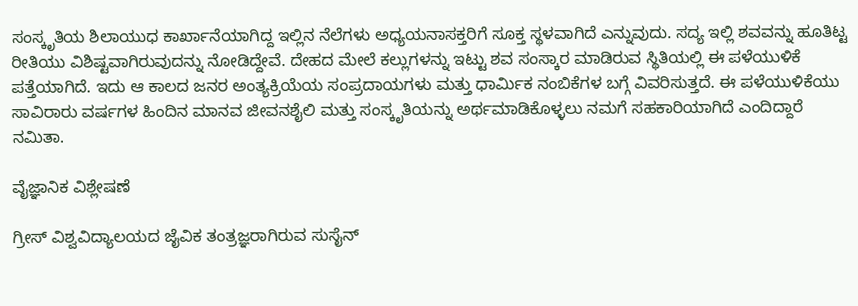ಸಂಸ್ಕೃತಿಯ ಶಿಲಾಯುಧ ಕಾರ್ಖಾನೆಯಾಗಿದ್ದ ಇಲ್ಲಿನ ನೆಲೆಗಳು ಅಧ್ಯಯನಾಸಕ್ತರಿಗೆ ಸೂಕ್ತ ಸ್ಥಳವಾಗಿದೆ ಎನ್ನುವುದು. ಸದ್ಯ ಇಲ್ಲಿ ಶವವನ್ನು ಹೂತಿಟ್ಟ ರೀತಿಯು ವಿಶಿಷ್ಟವಾಗಿರುವುದನ್ನು ನೋಡಿದ್ದೇವೆ. ದೇಹದ ಮೇಲೆ ಕಲ್ಲುಗಳನ್ನು ಇಟ್ಟು ಶವ ಸಂಸ್ಕಾರ ಮಾಡಿರುವ ಸ್ಥಿತಿಯಲ್ಲಿ ಈ ಪಳೆಯುಳಿಕೆ ಪತ್ತೆಯಾಗಿದೆ. ಇದು ಆ ಕಾಲದ ಜನರ ಅಂತ್ಯಕ್ರಿಯೆಯ ಸಂಪ್ರದಾಯಗಳು ಮತ್ತು ಧಾರ್ಮಿಕ ನಂಬಿಕೆಗಳ ಬಗ್ಗೆ ವಿವರಿಸುತ್ತದೆ. ಈ ಪಳೆಯುಳಿಕೆಯು ಸಾವಿರಾರು ವರ್ಷಗಳ ಹಿಂದಿನ ಮಾನವ ಜೀವನಶೈಲಿ ಮತ್ತು ಸಂಸ್ಕೃತಿಯನ್ನು ಅರ್ಥಮಾಡಿಕೊಳ್ಳಲು ನಮಗೆ ಸಹಕಾರಿಯಾಗಿದೆ ಎಂದಿದ್ದಾರೆ ನಮಿತಾ.

ವೈಜ್ಞಾನಿಕ ವಿಶ್ಲೇಷಣೆ

ಗ್ರೀಸ್‌ ವಿಶ್ವವಿದ್ಯಾಲಯದ ಜೈವಿಕ ತಂತ್ರಜ್ಞರಾಗಿರುವ ಸುಸೈನ್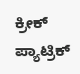ಕ್ರೀಕ್ ಪ್ಯಾಟ್ರಿಕ್‌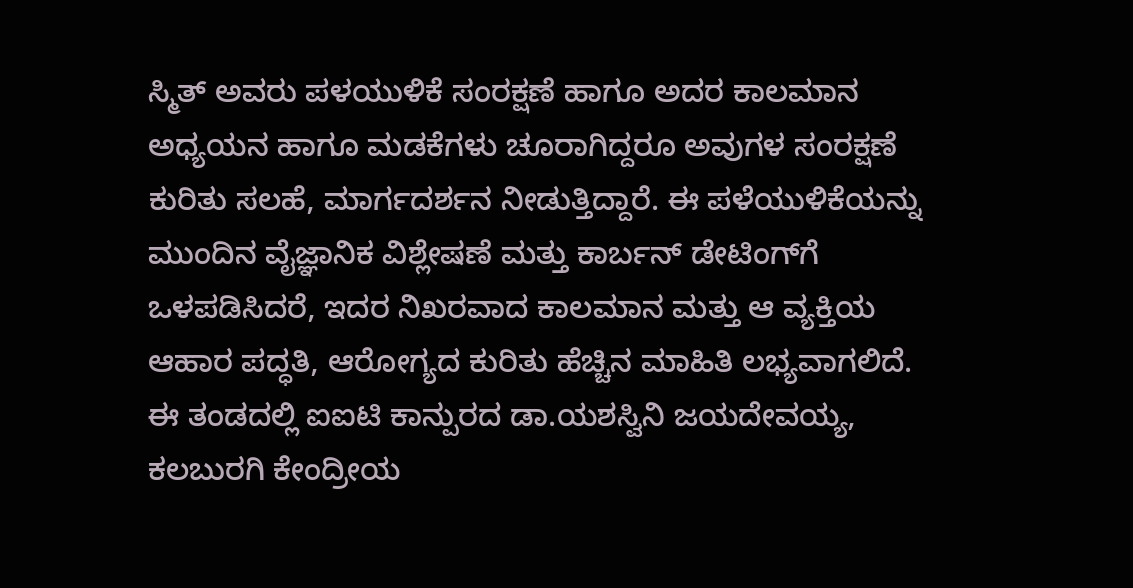ಸ್ಮಿತ್‌ ಅವರು ಪಳಯುಳಿಕೆ ಸಂರಕ್ಷಣೆ ಹಾಗೂ ಅದರ ಕಾಲಮಾನ ಅಧ್ಯಯನ ಹಾಗೂ ಮಡಕೆಗಳು ಚೂರಾಗಿದ್ದರೂ ಅವುಗಳ ಸಂರಕ್ಷಣೆ ಕುರಿತು ಸಲಹೆ, ಮಾರ್ಗದರ್ಶನ ನೀಡುತ್ತಿದ್ದಾರೆ. ಈ ಪಳೆಯುಳಿಕೆಯನ್ನು ಮುಂದಿನ ವೈಜ್ಞಾನಿಕ ವಿಶ್ಲೇಷಣೆ ಮತ್ತು ಕಾರ್ಬನ್ ಡೇಟಿಂಗ್‌ಗೆ ಒಳಪಡಿಸಿದರೆ, ಇದರ ನಿಖರವಾದ ಕಾಲಮಾನ ಮತ್ತು ಆ ವ್ಯಕ್ತಿಯ ಆಹಾರ ಪದ್ಧತಿ, ಆರೋಗ್ಯದ ಕುರಿತು ಹೆಚ್ಚಿನ ಮಾಹಿತಿ ಲಭ್ಯವಾಗಲಿದೆ. ಈ ತಂಡದಲ್ಲಿ ಐಐಟಿ ಕಾನ್ಪುರದ ಡಾ.ಯಶಸ್ವಿನಿ ಜಯದೇವಯ್ಯ, ಕಲಬುರಗಿ ಕೇಂದ್ರೀಯ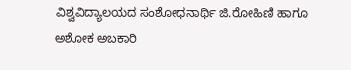ವಿಶ್ವವಿದ್ಯಾಲಯದ ಸಂಶೋಧನಾರ್ಥಿ ಜಿ.ರೋಹಿಣಿ ಹಾಗೂ ಅಶೋಕ ಅಬಕಾರಿ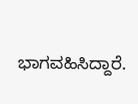ಭಾಗವಹಿಸಿದ್ದಾರೆ.